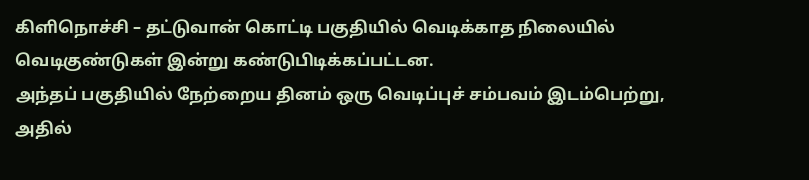கிளிநொச்சி – தட்டுவான் கொட்டி பகுதியில் வெடிக்காத நிலையில் வெடிகுண்டுகள் இன்று கண்டுபிடிக்கப்பட்டன.
அந்தப் பகுதியில் நேற்றைய தினம் ஒரு வெடிப்புச் சம்பவம் இடம்பெற்று, அதில்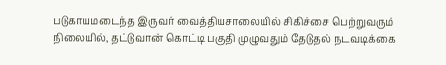படுகாயமடைந்த இருவர் வைத்தியசாலையில் சிகிச்சை பெற்றுவரும் நிலையில், தட்டுவான் கொட்டி பகுதி முழுவதும் தேடுதல் நடவடிக்கை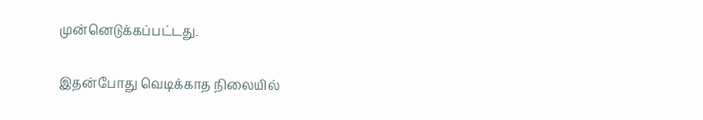முன்னெடுக்கப்பட்டது.

இதன்போது வெடிக்காத நிலையில்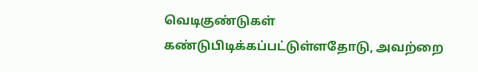வெடிகுண்டுகள் கண்டுபிடிக்கப்பட்டுள்ளதோடு, அவற்றை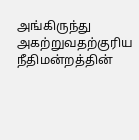அங்கிருந்து அகற்றுவதற்குரிய நீதிமன்றத்தின்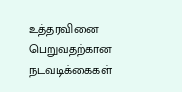உத்தரவினை பெறுவதற்கான நடவடிக்கைகள்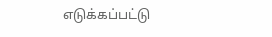எடுக்கப்பட்டு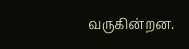வருகின்றன.